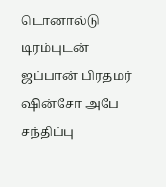டொனால்டு டிரம்புடன் ஜப்பான் பிரதமர் ஷின்சோ அபே சந்திப்பு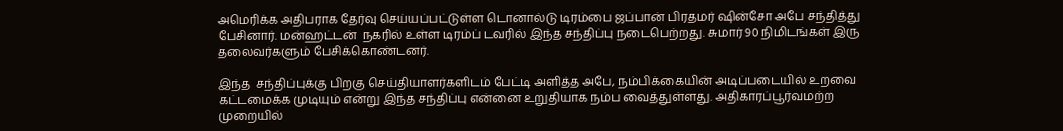அமெரிக்க அதிபராக தேர்வு செய்யப்பட்டுள்ள டொனால்டு டிரம்பை ஜப்பான் பிரதமர் ஷின்சோ அபே சந்தித்து பேசினார். மன்ஹட்டன்  நகரில் உள்ள டிரம்ப் டவரில் இந்த சந்திப்பு நடைபெற்றது. சுமார் 90 நிமிடங்கள் இரு தலைவர்களும் பேசிக்கொண்டனர்.

இந்த  சந்திப்புக்கு பிறகு செய்தியாளர்களிடம் பேட்டி அளித்த அபே, நம்பிக்கையின் அடிப்படையில் உறவை கட்டமைக்க முடியும் என்று இந்த சந்திப்பு என்னை உறுதியாக நம்ப வைத்துள்ளது. அதிகாரப்பூர்வமற்ற முறையில்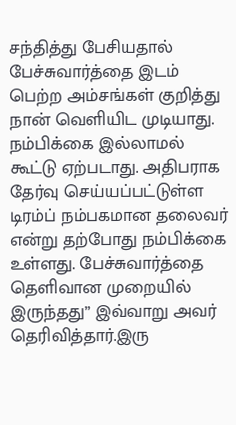சந்தித்து பேசியதால் பேச்சுவார்த்தை இடம் பெற்ற அம்சங்கள் குறித்து நான் வெளியிட முடியாது. நம்பிக்கை இல்லாமல் கூட்டு ஏற்படாது. அதிபராக தேர்வு செய்யப்பட்டுள்ள டிரம்ப் நம்பகமான தலைவர் என்று தற்போது நம்பிக்கை உள்ளது. பேச்சுவார்த்தை தெளிவான முறையில் இருந்தது” இவ்வாறு அவர் தெரிவித்தார்.இரு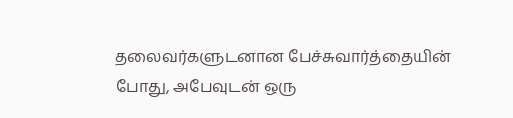தலைவர்களுடனான பேச்சுவார்த்தையின் போது, அபேவுடன் ஒரு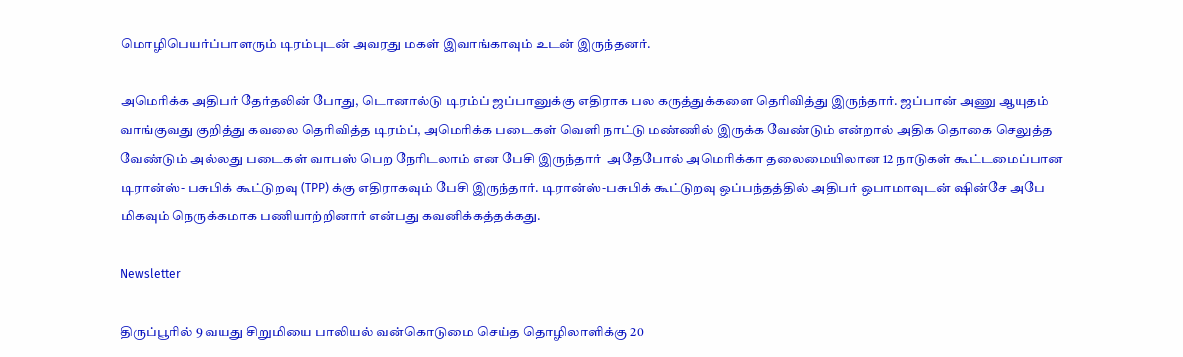மொழிபெயர்ப்பாளரும் டிரம்புடன் அவரது மகள் இவாங்காவும் உடன் இருந்தனர்.

அமெரிக்க அதிபர் தேர்தலின் போது, டொனால்டு டிரம்ப் ஜப்பானுக்கு எதிராக பல கருத்துக்களை தெரிவித்து இருந்தார். ஜப்பான் அணு ஆயுதம் வாங்குவது குறித்து கவலை தெரிவித்த டிரம்ப், அமெரிக்க படைகள் வெளி நாட்டு மண்ணில் இருக்க வேண்டும் என்றால் அதிக தொகை செலுத்த வேண்டும் அல்லது படைகள் வாபஸ் பெற நேரிடலாம் என பேசி இருந்தார்  அதேபோல் அமெரிக்கா தலைமையிலான 12 நாடுகள் கூட்டமைப்பான டிரான்ஸ்- பசுபிக் கூட்டுறவு (TPP) க்கு எதிராகவும் பேசி இருந்தார். டிரான்ஸ்-பசுபிக் கூட்டுறவு ஒப்பந்தத்தில் அதிபர் ஒபாமாவுடன் ஷின்சே அபே மிகவும் நெருக்கமாக பணியாற்றினார் என்பது கவனிக்கத்தக்கது.

Newsletter

திருப்பூரில் 9 வயது சிறுமியை பாலியல் வன்கொடுமை செய்த தொழிலாளிக்கு 20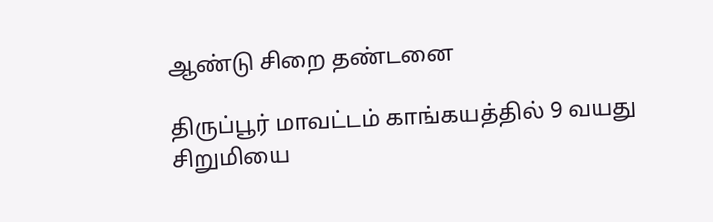ஆண்டு சிறை தண்டனை

திருப்பூர் மாவட்டம் காங்கயத்தில் 9 வயது சிறுமியை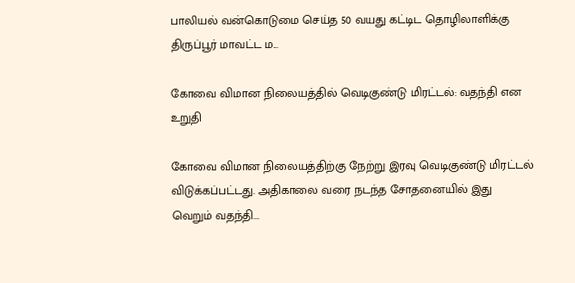பாலியல் வன்கொடுமை செய்த 50 வயது கட்டிட தொழிலாளிக்கு திருப்பூர் மாவட்ட ம...

கோவை விமான நிலையத்தில் வெடிகுண்டு மிரட்டல்: வதந்தி என உறுதி

கோவை விமான நிலையத்திற்கு நேற்று இரவு வெடிகுண்டு மிரட்டல் விடுக்கப்பட்டது. அதிகாலை வரை நடந்த சோதனையில் இது வெறும் வதந்தி...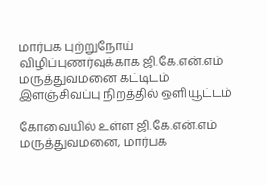மார்பக புற்றுநோய் விழிப்புணர்வுக்காக ஜி.கே.என்.எம் மருத்துவமனை கட்டிடம் இளஞ்சிவப்பு நிறத்தில் ஒளியூட்டம்

கோவையில் உள்ள ஜி.கே.என்.எம் மருத்துவமனை, மார்பக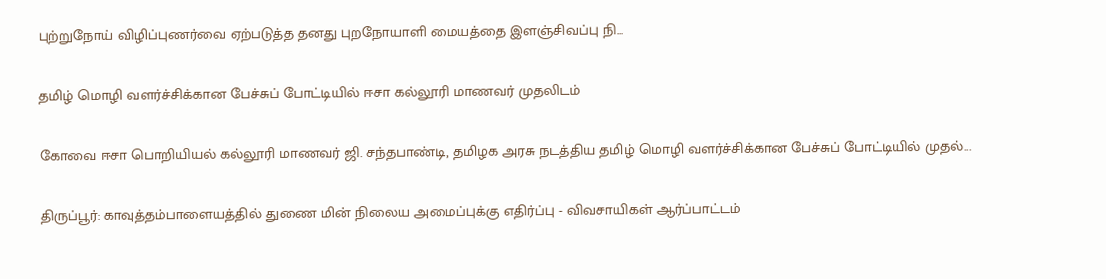புற்றுநோய் விழிப்புணர்வை ஏற்படுத்த தனது புறநோயாளி மையத்தை இளஞ்சிவப்பு நி...

தமிழ் மொழி வளர்ச்சிக்கான பேச்சுப் போட்டியில் ஈசா கல்லூரி மாணவர் முதலிடம்

கோவை ஈசா பொறியியல் கல்லூரி மாணவர் ஜி. சந்தபாண்டி, தமிழக அரசு நடத்திய தமிழ் மொழி வளர்ச்சிக்கான பேச்சுப் போட்டியில் முதல்...

திருப்பூர்: காவுத்தம்பாளையத்தில் துணை மின் நிலைய அமைப்புக்கு எதிர்ப்பு - விவசாயிகள் ஆர்ப்பாட்டம்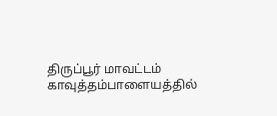திருப்பூர் மாவட்டம் காவுத்தம்பாளையத்தில்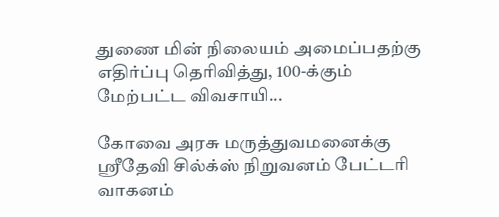துணை மின் நிலையம் அமைப்பதற்கு எதிர்ப்பு தெரிவித்து, 100-க்கும் மேற்பட்ட விவசாயி...

கோவை அரசு மருத்துவமனைக்கு ஸ்ரீதேவி சில்க்ஸ் நிறுவனம் பேட்டரி வாகனம்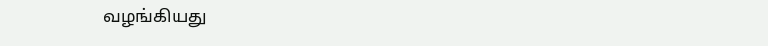வழங்கியது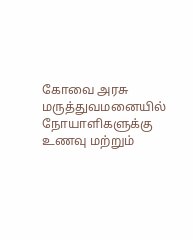கோவை அரசு மருத்துவமனையில் நோயாளிகளுக்கு உணவு மற்றும்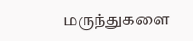மருந்துகளை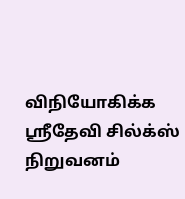விநியோகிக்க ஸ்ரீதேவி சில்க்ஸ் நிறுவனம்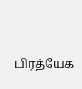பிரத்யேக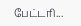பேட்டரி...